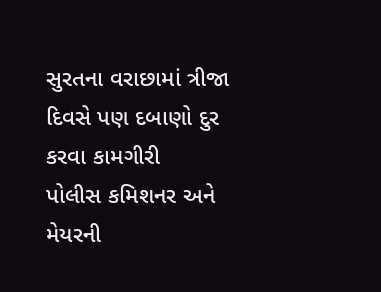સુરતના વરાછામાં ત્રીજા દિવસે પણ દબાણો દુર કરવા કામગીરી
પોલીસ કમિશનર અને મેયરની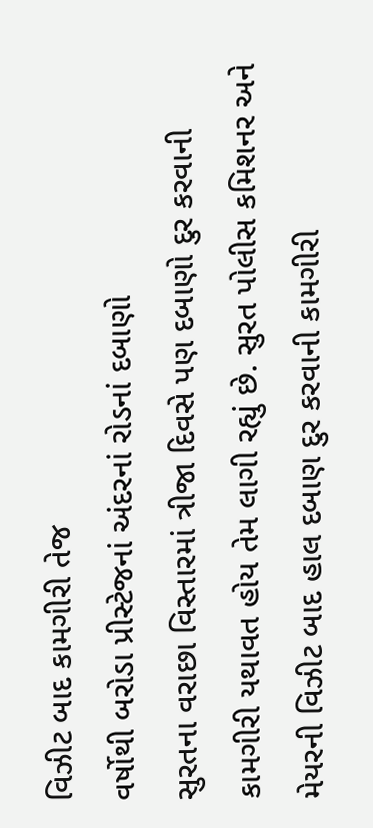વિઝીટ બાદ કામગીરી તેજ
વર્ષોથી બરોડા પ્રીસ્ટેજનાં અંદરનાં રોડનાં દબાણો
સુરતના વરાછા વિસ્તારમાં ત્રીજા દિવસે પણ દબાણો દુર કરવાની કામગીરી યથાવત હોય તેમ લાગી રહ્યું છે. સુરત પોલીસ કમિશનર અને મેયરની વિઝીટ બાદ હાલ દબાણ દુર કરવાની કામગીરી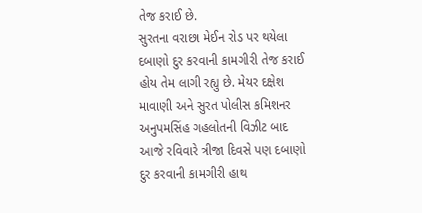તેજ કરાઈ છે.
સુરતના વરાછા મેઈન રોડ પર થયેલા દબાણો દુર કરવાની કામગીરી તેજ કરાઈ હોય તેમ લાગી રહ્યુ છે. મેયર દક્ષેશ માવાણી અને સુરત પોલીસ કમિશનર અનુપમસિંહ ગહલોતની વિઝીટ બાદ આજે રવિવારે ત્રીજા દિવસે પણ દબાણો દુર કરવાની કામગીરી હાથ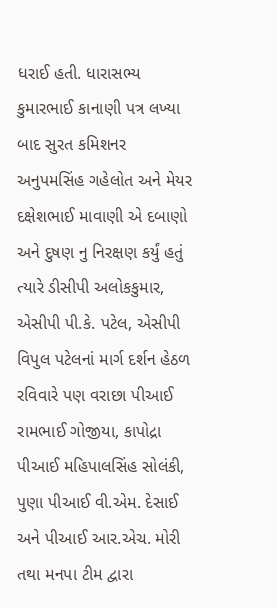ધરાઈ હતી. ધારાસભ્ય કુમારભાઈ કાનાણી પત્ર લખ્યા બાદ સુરત કમિશનર અનુપમસિંહ ગહેલોત અને મેયર દક્ષેશભાઈ માવાણી એ દબાણો અને દુષણ નુ નિરક્ષણ કર્યું હતું ત્યારે ડીસીપી અલોકકુમાર, એસીપી પી.કે. પટેલ, એસીપી વિપુલ પટેલનાં માર્ગ દર્શન હેઠળ રવિવારે પણ વરાછા પીઆઈ રામભાઈ ગોજીયા, કાપોદ્રા પીઆઈ મહિપાલસિંહ સોલંકી, પુણા પીઆઈ વી.એમ. દેસાઈ અને પીઆઈ આર.એચ. મોરી તથા મનપા ટીમ દ્વારા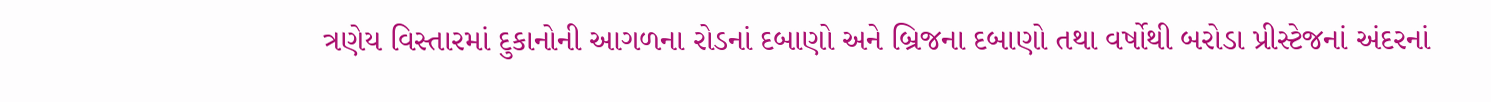ત્રણેય વિસ્તારમાં દુકાનોની આગળના રોડનાં દબાણો અને બ્રિજના દબાણો તથા વર્ષોથી બરોડા પ્રીસ્ટેજનાં અંદરનાં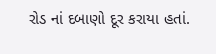રોડ નાં દબાણો દૂર કરાયા હતાં.